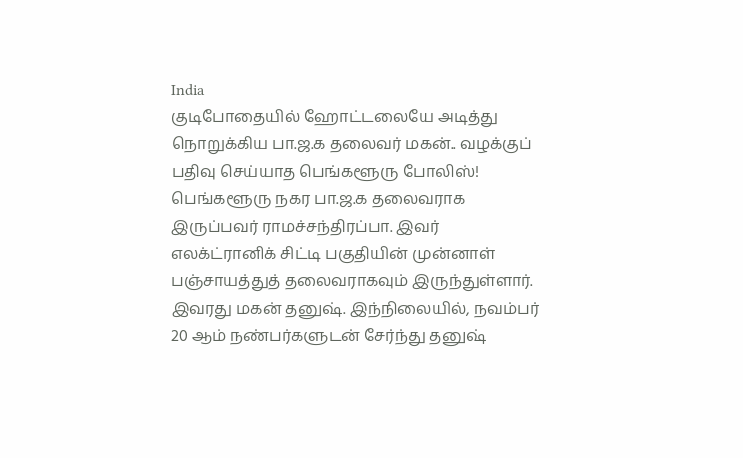India
குடிபோதையில் ஹோட்டலையே அடித்து நொறுக்கிய பா.ஜ.க தலைவர் மகன்.. வழக்குப் பதிவு செய்யாத பெங்களூரு போலிஸ்!
பெங்களூரு நகர பா.ஜ.க தலைவராக இருப்பவர் ராமச்சந்திரப்பா. இவர் எலக்ட்ரானிக் சிட்டி பகுதியின் முன்னாள் பஞ்சாயத்துத் தலைவராகவும் இருந்துள்ளார். இவரது மகன் தனுஷ். இந்நிலையில், நவம்பர் 20 ஆம் நண்பர்களுடன் சேர்ந்து தனுஷ்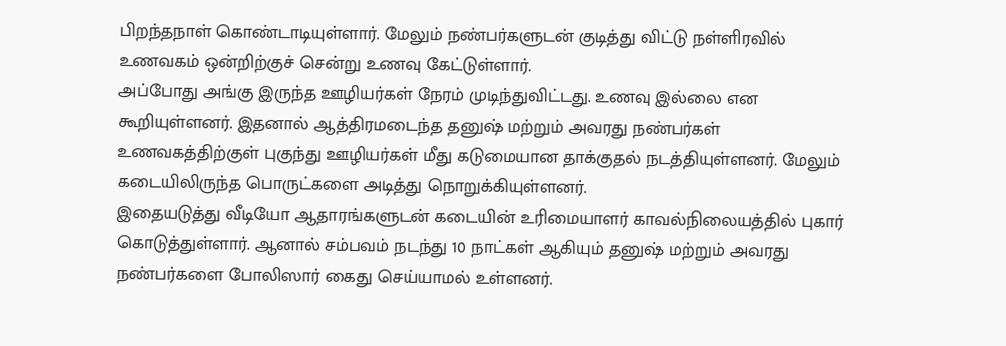பிறந்தநாள் கொண்டாடியுள்ளார். மேலும் நண்பர்களுடன் குடித்து விட்டு நள்ளிரவில் உணவகம் ஒன்றிற்குச் சென்று உணவு கேட்டுள்ளார்.
அப்போது அங்கு இருந்த ஊழியர்கள் நேரம் முடிந்துவிட்டது. உணவு இல்லை என கூறியுள்ளனர். இதனால் ஆத்திரமடைந்த தனுஷ் மற்றும் அவரது நண்பர்கள் உணவகத்திற்குள் புகுந்து ஊழியர்கள் மீது கடுமையான தாக்குதல் நடத்தியுள்ளனர். மேலும் கடையிலிருந்த பொருட்களை அடித்து நொறுக்கியுள்ளனர்.
இதையடுத்து வீடியோ ஆதாரங்களுடன் கடையின் உரிமையாளர் காவல்நிலையத்தில் புகார் கொடுத்துள்ளார். ஆனால் சம்பவம் நடந்து 10 நாட்கள் ஆகியும் தனுஷ் மற்றும் அவரது நண்பர்களை போலிஸார் கைது செய்யாமல் உள்ளனர்.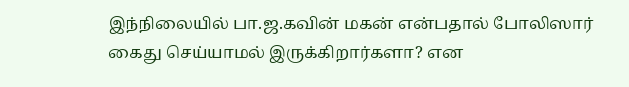இந்நிலையில் பா.ஜ.கவின் மகன் என்பதால் போலிஸார் கைது செய்யாமல் இருக்கிறார்களா? என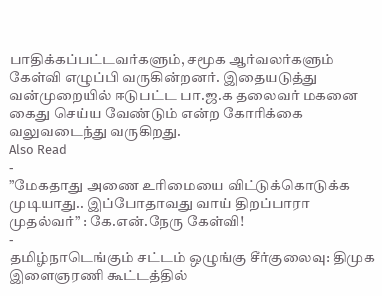பாதிக்கப்பட்டவர்களும், சமூக ஆர்வலர்களும் கேள்வி எழுப்பி வருகின்றனர். இதையடுத்து வன்முறையில் ஈடுபட்ட பா.ஜ.க தலைவர் மகனை கைது செய்ய வேண்டும் என்ற கோரிக்கை வலுவடைந்து வருகிறது.
Also Read
-
”மேகதாது அணை உரிமையை விட்டுக்கொடுக்க முடியாது.. இப்போதாவது வாய் திறப்பாரா முதல்வர்” : கே.என்.நேரு கேள்வி!
-
தமிழ்நாடெங்கும் சட்டம் ஒழுங்கு சீர்குலைவு: திமுக இளைஞரணி கூட்டத்தில்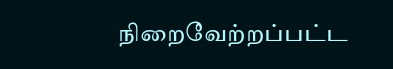நிறைவேற்றப்பட்ட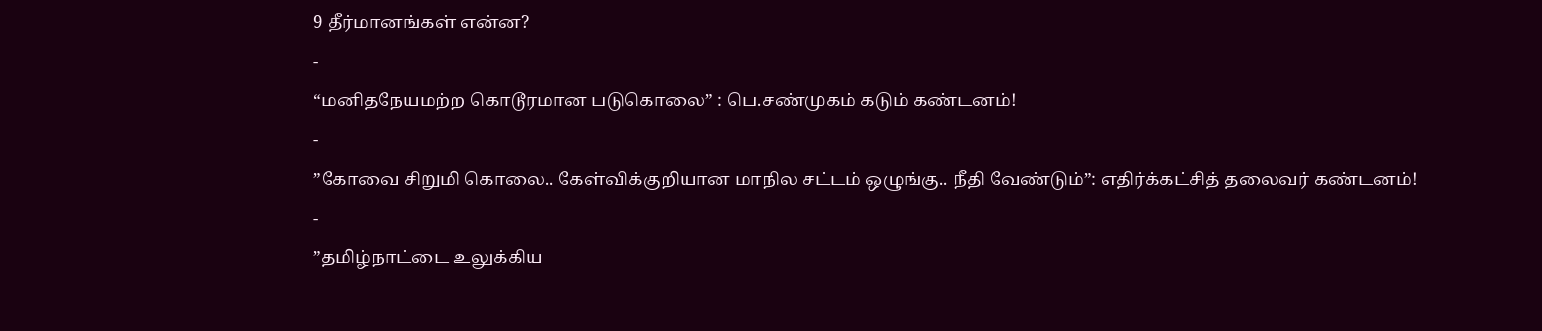9 தீர்மானங்கள் என்ன?
-
“மனிதநேயமற்ற கொடூரமான படுகொலை” : பெ.சண்முகம் கடும் கண்டனம்!
-
”கோவை சிறுமி கொலை.. கேள்விக்குறியான மாநில சட்டம் ஒழுங்கு.. நீதி வேண்டும்”: எதிர்க்கட்சித் தலைவர் கண்டனம்!
-
”தமிழ்நாட்டை உலுக்கிய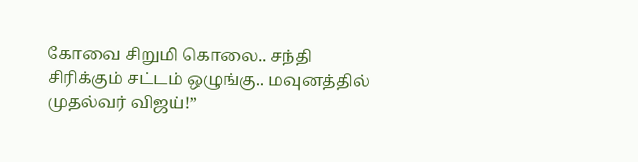கோவை சிறுமி கொலை.. சந்தி சிரிக்கும் சட்டம் ஒழுங்கு.. மவுனத்தில் முதல்வர் விஜய்!”